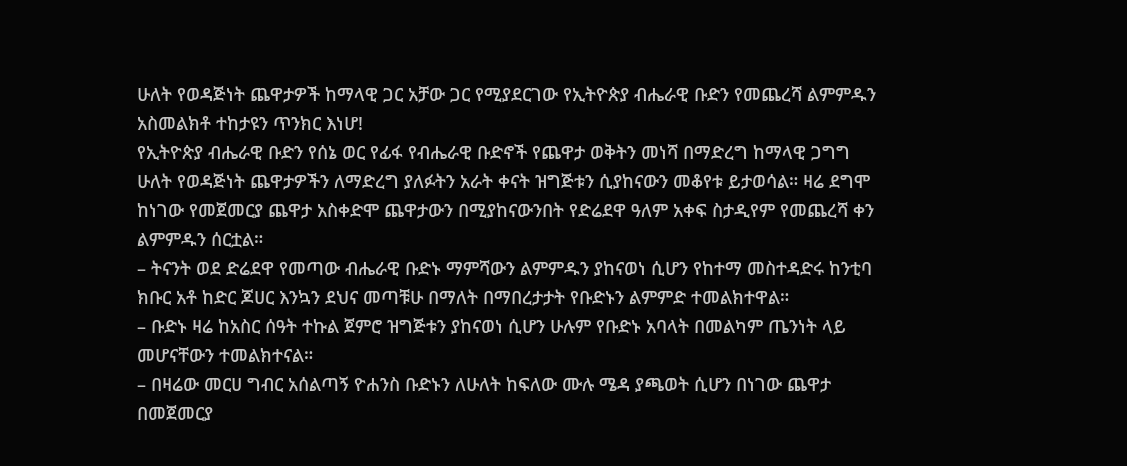ሁለት የወዳጅነት ጨዋታዎች ከማላዊ ጋር አቻው ጋር የሚያደርገው የኢትዮጵያ ብሔራዊ ቡድን የመጨረሻ ልምምዱን አስመልክቶ ተከታዩን ጥንክር እነሆ!
የኢትዮጵያ ብሔራዊ ቡድን የሰኔ ወር የፊፋ የብሔራዊ ቡድኖች የጨዋታ ወቅትን መነሻ በማድረግ ከማላዊ ጋግግ ሁለት የወዳጅነት ጨዋታዎችን ለማድረግ ያለፉትን አራት ቀናት ዝግጅቱን ሲያከናውን መቆየቱ ይታወሳል። ዛሬ ደግሞ ከነገው የመጀመርያ ጨዋታ አስቀድሞ ጨዋታውን በሚያከናውንበት የድሬደዋ ዓለም አቀፍ ስታዲየም የመጨረሻ ቀን ልምምዱን ሰርቷል።
– ትናንት ወደ ድሬደዋ የመጣው ብሔራዊ ቡድኑ ማምሻውን ልምምዱን ያከናወነ ሲሆን የከተማ መስተዳድሩ ከንቲባ ክቡር አቶ ከድር ጆሀር እንኳን ደህና መጣቹሁ በማለት በማበረታታት የቡድኑን ልምምድ ተመልክተዋል።
– ቡድኑ ዛሬ ከአስር ሰዓት ተኩል ጀምሮ ዝግጅቱን ያከናወነ ሲሆን ሁሉም የቡድኑ አባላት በመልካም ጤንነት ላይ መሆናቸውን ተመልክተናል።
– በዛሬው መርሀ ግብር አሰልጣኝ ዮሐንስ ቡድኑን ለሁለት ከፍለው ሙሉ ሜዳ ያጫወት ሲሆን በነገው ጨዋታ በመጀመርያ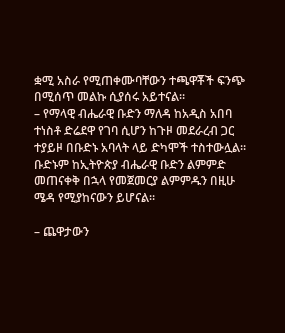ቋሚ አስራ የሚጠቀሙባቸውን ተጫዋቾች ፍንጭ በሚሰጥ መልኩ ሲያሰሩ አይተናል።
– የማላዊ ብሔራዊ ቡድን ማለዳ ከአዲስ አበባ ተነስቶ ድሬደዋ የገባ ሲሆን ከጉዞ መደራረብ ጋር ተያይዞ በቡድኑ አባላት ላይ ድካሞች ተስተውሏል። ቡድኑም ከኢትዮጵያ ብሔራዊ ቡድን ልምምድ መጠናቀቅ በኋላ የመጀመርያ ልምምዱን በዚሁ ሜዳ የሚያከናውን ይሆናል።

– ጨዋታውን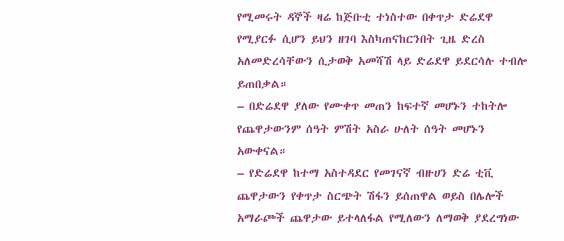የሚመሩት ዳኞች ዛሬ ከጅቡቲ ተነስተው በቀጥታ ድሬደዋ የሚያርፉ ሲሆን ይህን ዘገባ እስካጠናከርንበት ጊዜ ድረስ አለመድረሳቸውን ሲታወቅ አመሻሽ ላይ ድሬደዋ ይደርሳሉ ተብሎ ይጠበቃል።
– በድሬደዋ ያለው የሙቀጥ መጠን ከፍተኛ መሆኑን ተከትሎ የጨዋታውንም ሰዓት ምሽት አስራ ሁለት ሰዓት መሆኑን አውቀናል።
– የድሬደዋ ከተማ አስተዳደር የመገናኛ ብዙሀን ድሬ ቲቪ ጨዋታውን የቀጥታ ስርጭት ሽፋን ይሰጠዋል ወይስ በሌሎች አማራጮች ጨዋታው ይተላለፋል የሚለውን ለማወቅ ያደረግነው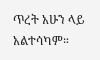ጥረት አሁን ላይ አልተሳካም።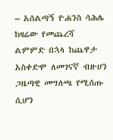– አሰልጣኝ ዮሐንስ ሳሕሌ ከዛሬው የመጨረሻ ልምምድ በኋላ ከጨዋታ አስቀድሞ ለመገናኛ ብዙሀን ጋዜጣዊ መግለጫ የሚሰጡ ሲሆን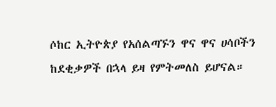ሶከር ኢትዮጵያ የአሰልጣኙን ዋና ዋና ሀሳቦችን ከደቂቃዎች በኋላ ይዛ የምትመለስ ይሆናል።